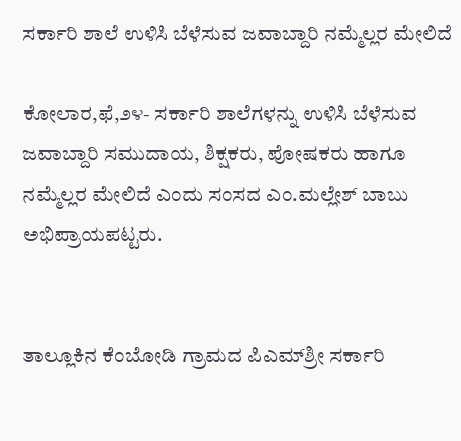ಸರ್ಕಾರಿ ಶಾಲೆ ಉಳಿಸಿ ಬೆಳೆಸುವ ಜವಾಬ್ದಾರಿ ನಮ್ಮೆಲ್ಲರ ಮೇಲಿದೆ

ಕೋಲಾರ,ಫೆ,೨೪- ಸರ್ಕಾರಿ ಶಾಲೆಗಳನ್ನು ಉಳಿಸಿ ಬೆಳೆಸುವ ಜವಾಬ್ದಾರಿ ಸಮುದಾಯ, ಶಿಕ್ಷಕರು, ಪೋಷಕರು ಹಾಗೂ ನಮ್ಮೆಲ್ಲರ ಮೇಲಿದೆ ಎಂದು ಸಂಸದ ಎಂ.ಮಲ್ಲೇಶ್ ಬಾಬು ಅಭಿಪ್ರಾಯಪಟ್ಟರು.


ತಾಲ್ಲೂಕಿನ ಕೆಂಬೋಡಿ ಗ್ರಾಮದ ಪಿಎಮ್‌ಶ್ರೀ ಸರ್ಕಾರಿ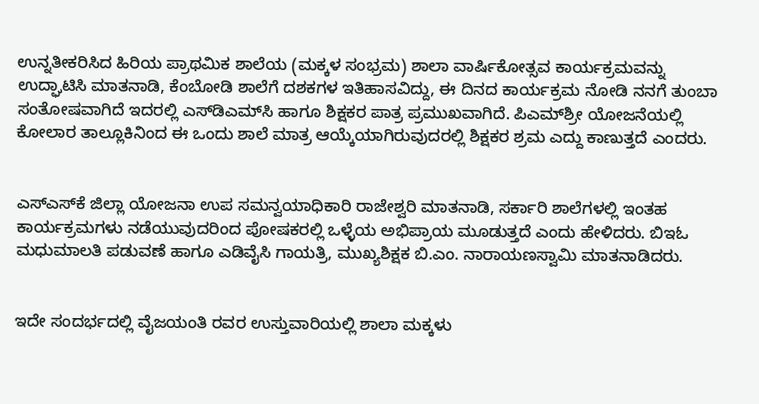ಉನ್ನತೀಕರಿಸಿದ ಹಿರಿಯ ಪ್ರಾಥಮಿಕ ಶಾಲೆಯ (ಮಕ್ಕಳ ಸಂಭ್ರಮ) ಶಾಲಾ ವಾರ್ಷಿಕೋತ್ಸವ ಕಾರ್ಯಕ್ರಮವನ್ನು ಉದ್ಘಾಟಿಸಿ ಮಾತನಾಡಿ, ಕೆಂಬೋಡಿ ಶಾಲೆಗೆ ದಶಕಗಳ ಇತಿಹಾಸವಿದ್ದು, ಈ ದಿನದ ಕಾರ್ಯಕ್ರಮ ನೋಡಿ ನನಗೆ ತುಂಬಾ ಸಂತೋಷವಾಗಿದೆ ಇದರಲ್ಲಿ ಎಸ್‌ಡಿಎಮ್‌ಸಿ ಹಾಗೂ ಶಿಕ್ಷಕರ ಪಾತ್ರ ಪ್ರಮುಖವಾಗಿದೆ. ಪಿಎಮ್‌ಶ್ರೀ ಯೋಜನೆಯಲ್ಲಿ ಕೋಲಾರ ತಾಲ್ಲೂಕಿನಿಂದ ಈ ಒಂದು ಶಾಲೆ ಮಾತ್ರ ಆಯ್ಕೆಯಾಗಿರುವುದರಲ್ಲಿ ಶಿಕ್ಷಕರ ಶ್ರಮ ಎದ್ದು ಕಾಣುತ್ತದೆ ಎಂದರು.


ಎಸ್‌ಎಸ್‌ಕೆ ಜಿಲ್ಲಾ ಯೋಜನಾ ಉಪ ಸಮನ್ವಯಾಧಿಕಾರಿ ರಾಜೇಶ್ವರಿ ಮಾತನಾಡಿ, ಸರ್ಕಾರಿ ಶಾಲೆಗಳಲ್ಲಿ ಇಂತಹ ಕಾರ್ಯಕ್ರಮಗಳು ನಡೆಯುವುದರಿಂದ ಪೋಷಕರಲ್ಲಿ ಒಳ್ಳೆಯ ಅಭಿಪ್ರಾಯ ಮೂಡುತ್ತದೆ ಎಂದು ಹೇಳಿದರು. ಬಿಇಓ ಮಧುಮಾಲತಿ ಪಡುವಣೆ ಹಾಗೂ ಎಡಿವೈಸಿ ಗಾಯತ್ರಿ, ಮುಖ್ಯಶಿಕ್ಷಕ ಬಿ.ಎಂ. ನಾರಾಯಣಸ್ವಾಮಿ ಮಾತನಾಡಿದರು.


ಇದೇ ಸಂದರ್ಭದಲ್ಲಿ ವೈಜಯಂತಿ ರವರ ಉಸ್ತುವಾರಿಯಲ್ಲಿ ಶಾಲಾ ಮಕ್ಕಳು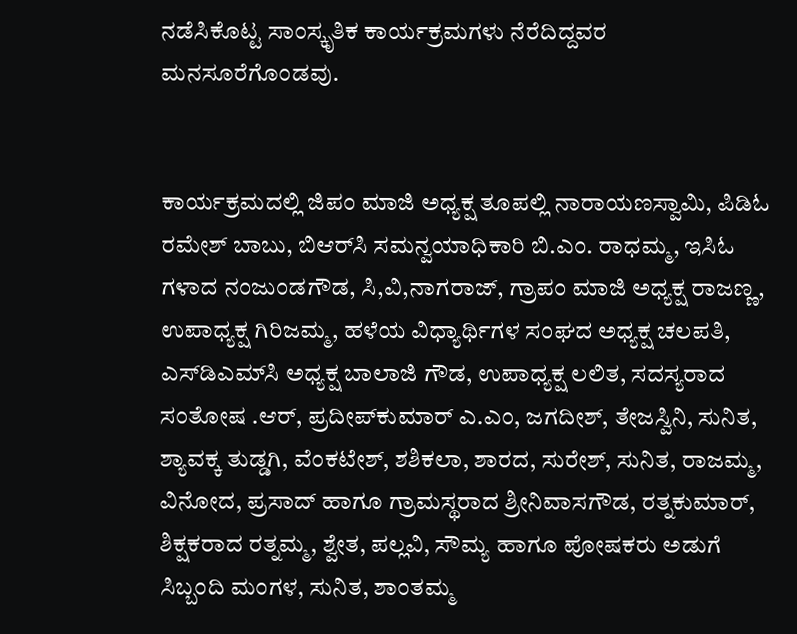ನಡೆಸಿಕೊಟ್ಟ ಸಾಂಸ್ಕೃತಿಕ ಕಾರ್ಯಕ್ರಮಗಳು ನೆರೆದಿದ್ದವರ ಮನಸೂರೆಗೊಂಡವು.


ಕಾರ್ಯಕ್ರಮದಲ್ಲಿ ಜಿಪಂ ಮಾಜಿ ಅಧ್ಯಕ್ಷ ತೂಪಲ್ಲಿ ನಾರಾಯಣಸ್ವಾಮಿ, ಪಿಡಿಓ ರಮೇಶ್ ಬಾಬು, ಬಿಆರ್‌ಸಿ ಸಮನ್ವಯಾಧಿಕಾರಿ ಬಿ.ಎಂ. ರಾಧಮ್ಮ, ಇಸಿಓ ಗಳಾದ ನಂಜುಂಡಗೌಡ, ಸಿ,ವಿ,ನಾಗರಾಜ್, ಗ್ರಾಪಂ ಮಾಜಿ ಅಧ್ಯಕ್ಷ ರಾಜಣ್ಣ, ಉಪಾಧ್ಯಕ್ಷ ಗಿರಿಜಮ್ಮ, ಹಳೆಯ ವಿಧ್ಯಾರ್ಥಿಗಳ ಸಂಘದ ಅಧ್ಯಕ್ಷ ಚಲಪತಿ, ಎಸ್‌ಡಿಎಮ್‌ಸಿ ಅಧ್ಯಕ್ಷ ಬಾಲಾಜಿ ಗೌಡ, ಉಪಾಧ್ಯಕ್ಷ ಲಲಿತ, ಸದಸ್ಯರಾದ ಸಂತೋಷ .ಆರ್, ಪ್ರದೀಪ್‌ಕುಮಾರ್ ಎ.ಎಂ, ಜಗದೀಶ್, ತೇಜಸ್ವಿನಿ, ಸುನಿತ, ಶ್ಯಾವಕ್ಕ ತುಡ್ಡಗಿ, ವೆಂಕಟೇಶ್, ಶಶಿಕಲಾ, ಶಾರದ, ಸುರೇಶ್, ಸುನಿತ, ರಾಜಮ್ಮ, ವಿನೋದ, ಪ್ರಸಾದ್ ಹಾಗೂ ಗ್ರಾಮಸ್ಥರಾದ ಶ್ರೀನಿವಾಸಗೌಡ, ರತ್ನಕುಮಾರ್, ಶಿಕ್ಷಕರಾದ ರತ್ನಮ್ಮ, ಶ್ವೇತ, ಪಲ್ಲವಿ, ಸೌಮ್ಯ ಹಾಗೂ ಪೋಷಕರು ಅಡುಗೆ ಸಿಬ್ಬಂದಿ ಮಂಗಳ, ಸುನಿತ, ಶಾಂತಮ್ಮ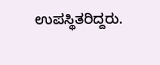ಉಪಸ್ಥಿತರಿದ್ದರು.